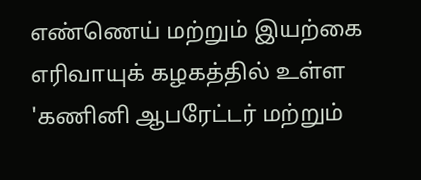எண்ணெய் மற்றும் இயற்கை எரிவாயுக் கழகத்தில் உள்ள 'கணினி ஆபரேட்டர் மற்றும்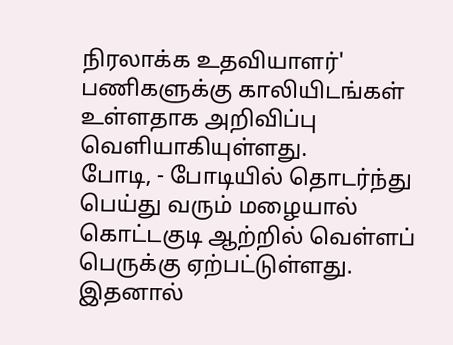நிரலாக்க உதவியாளர்' பணிகளுக்கு காலியிடங்கள் உள்ளதாக அறிவிப்பு வெளியாகியுள்ளது.
போடி, - போடியில் தொடர்ந்து பெய்து வரும் மழையால் கொட்டகுடி ஆற்றில் வெள்ளப் பெருக்கு ஏற்பட்டுள்ளது. இதனால்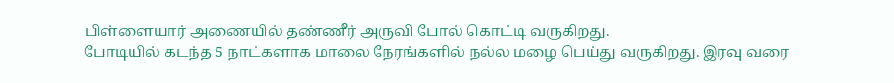பிள்ளையார் அணையில் தண்ணீர் அருவி போல் கொட்டி வருகிறது.
போடியில் கடந்த 5 நாட்களாக மாலை நேரங்களில் நல்ல மழை பெய்து வருகிறது. இரவு வரை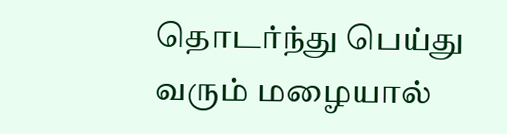தொடர்ந்து பெய்து வரும் மழையால்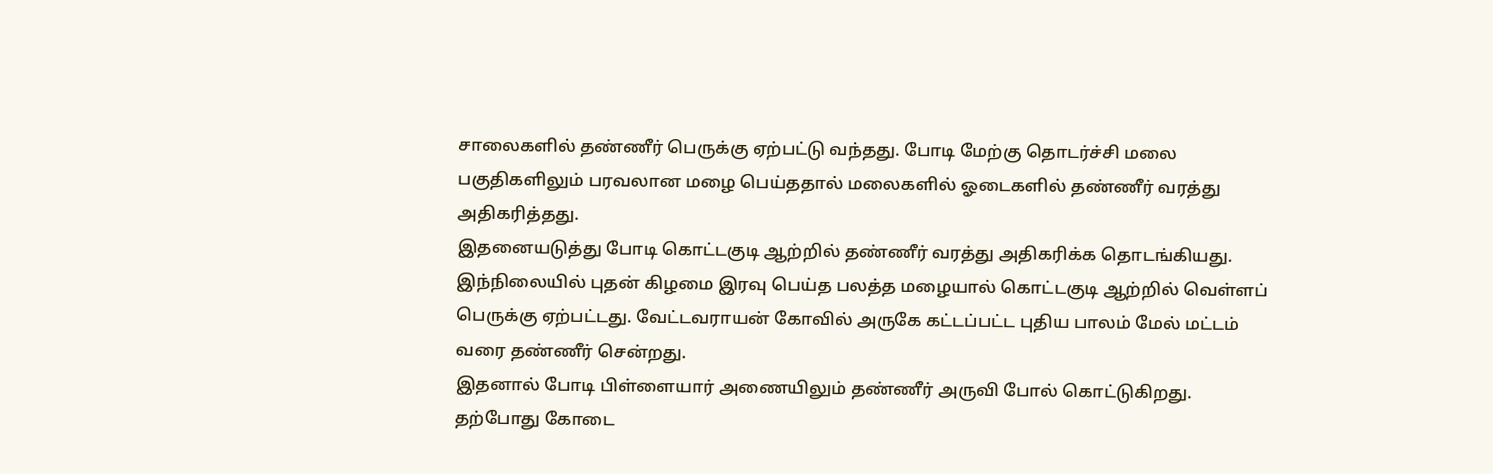சாலைகளில் தண்ணீர் பெருக்கு ஏற்பட்டு வந்தது. போடி மேற்கு தொடர்ச்சி மலை பகுதிகளிலும் பரவலான மழை பெய்ததால் மலைகளில் ஓடைகளில் தண்ணீர் வரத்து அதிகரித்தது.
இதனையடுத்து போடி கொட்டகுடி ஆற்றில் தண்ணீர் வரத்து அதிகரிக்க தொடங்கியது. இந்நிலையில் புதன் கிழமை இரவு பெய்த பலத்த மழையால் கொட்டகுடி ஆற்றில் வெள்ளப் பெருக்கு ஏற்பட்டது. வேட்டவராயன் கோவில் அருகே கட்டப்பட்ட புதிய பாலம் மேல் மட்டம் வரை தண்ணீர் சென்றது.
இதனால் போடி பிள்ளையார் அணையிலும் தண்ணீர் அருவி போல் கொட்டுகிறது. தற்போது கோடை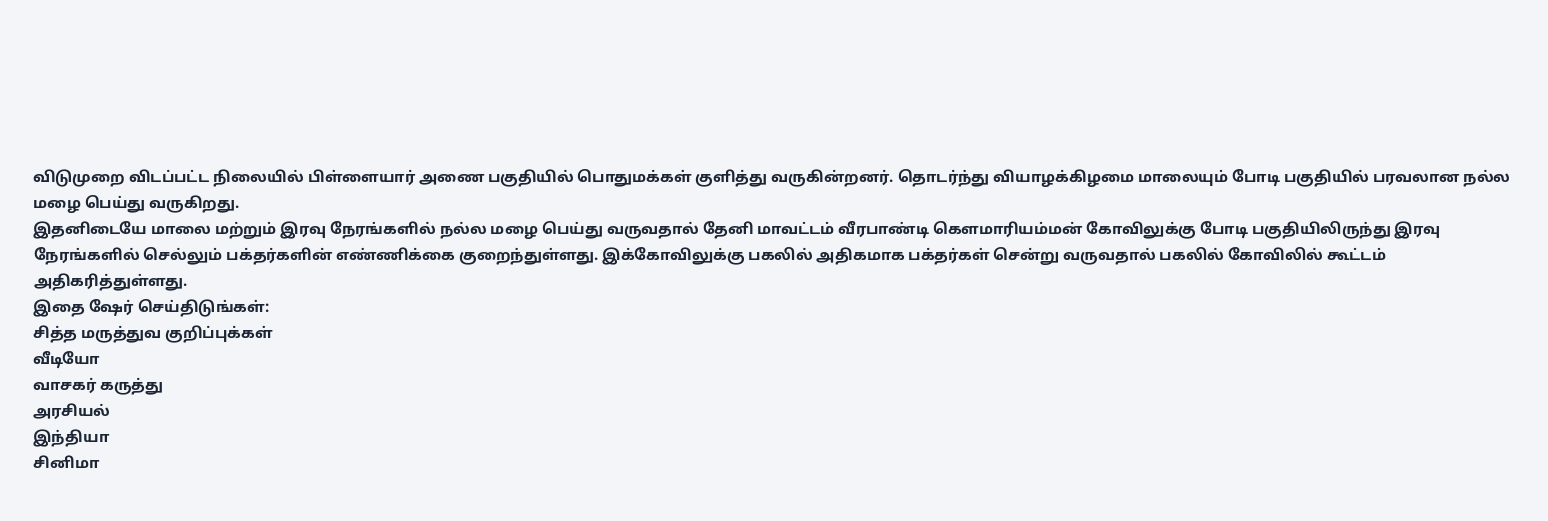விடுமுறை விடப்பட்ட நிலையில் பிள்ளையார் அணை பகுதியில் பொதுமக்கள் குளித்து வருகின்றனர். தொடர்ந்து வியாழக்கிழமை மாலையும் போடி பகுதியில் பரவலான நல்ல மழை பெய்து வருகிறது.
இதனிடையே மாலை மற்றும் இரவு நேரங்களில் நல்ல மழை பெய்து வருவதால் தேனி மாவட்டம் வீரபாண்டி கௌமாரியம்மன் கோவிலுக்கு போடி பகுதியிலிருந்து இரவு நேரங்களில் செல்லும் பக்தர்களின் எண்ணிக்கை குறைந்துள்ளது. இக்கோவிலுக்கு பகலில் அதிகமாக பக்தர்கள் சென்று வருவதால் பகலில் கோவிலில் கூட்டம் அதிகரித்துள்ளது.
இதை ஷேர் செய்திடுங்கள்:
சித்த மருத்துவ குறிப்புக்கள்
வீடியோ
வாசகர் கருத்து
அரசியல்
இந்தியா
சினிமா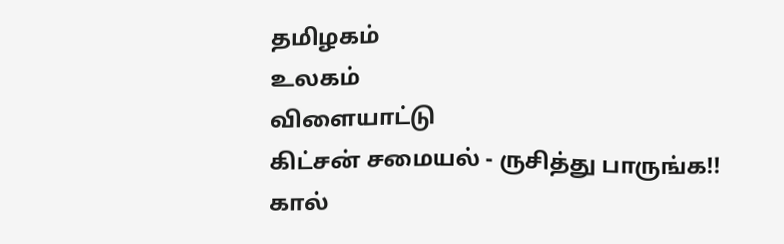தமிழகம்
உலகம்
விளையாட்டு
கிட்சன் சமையல் - ருசித்து பாருங்க!!
கால்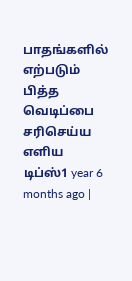பாதங்களில் எற்படும் பித்த வெடிப்பை சரிசெய்ய எளிய டிப்ஸ்1 year 6 months ago |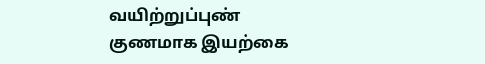வயிற்றுப்புண் குணமாக இயற்கை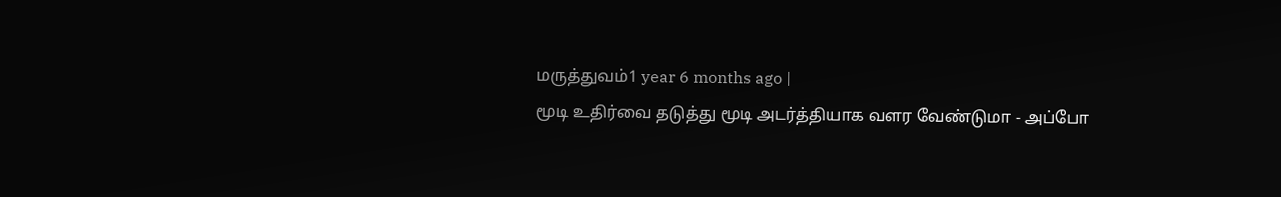மருத்துவம்1 year 6 months ago |
மூடி உதிர்வை தடுத்து மூடி அடர்த்தியாக வளர வேண்டுமா - அப்போ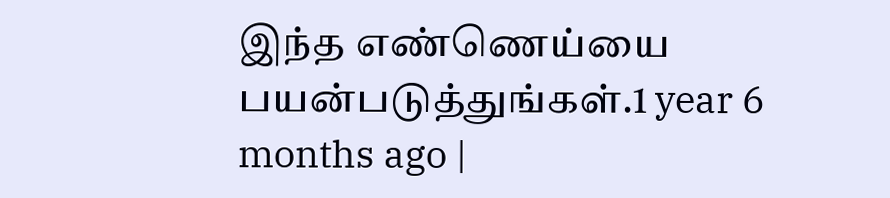இந்த எண்ணெய்யை பயன்படுத்துங்கள்.1 year 6 months ago |